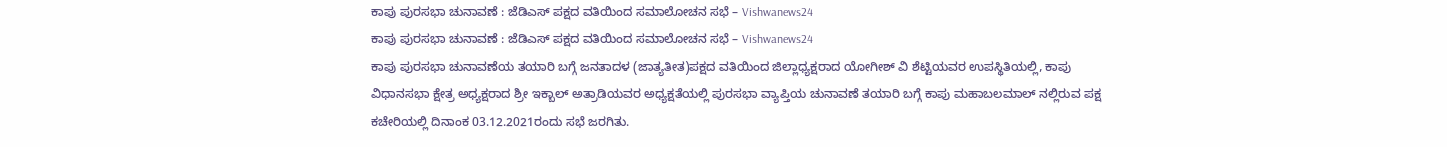ಕಾಪು ಪುರಸಭಾ ಚುನಾವಣೆ : ಜೆಡಿಎಸ್ ಪಕ್ಷದ ವತಿಯಿಂದ ಸಮಾಲೋಚನ ಸಭೆ – Vishwanews24
ಕಾಪು ಪುರಸಭಾ ಚುನಾವಣೆ : ಜೆಡಿಎಸ್ ಪಕ್ಷದ ವತಿಯಿಂದ ಸಮಾಲೋಚನ ಸಭೆ – Vishwanews24
ಕಾಪು ಪುರಸಭಾ ಚುನಾವಣೆಯ ತಯಾರಿ ಬಗ್ಗೆ ಜನತಾದಳ (ಜಾತ್ಯತೀತ)ಪಕ್ಷದ ವತಿಯಿಂದ ಜಿಲ್ಲಾಧ್ಯಕ್ಷರಾದ ಯೋಗೀಶ್ ವಿ ಶೆಟ್ಟಿಯವರ ಉಪಸ್ಥಿತಿಯಲ್ಲಿ, ಕಾಪು ವಿಧಾನಸಭಾ ಕ್ಷೇತ್ರ ಅಧ್ಯಕ್ಷರಾದ ಶ್ರೀ ಇಕ್ಬಾಲ್ ಅತ್ರಾಡಿಯವರ ಅಧ್ಯಕ್ಷತೆಯಲ್ಲಿ ಪುರಸಭಾ ವ್ಯಾಪ್ತಿಯ ಚುನಾವಣೆ ತಯಾರಿ ಬಗ್ಗೆ ಕಾಪು ಮಹಾಬಲಮಾಲ್ ನಲ್ಲಿರುವ ಪಕ್ಷ ಕಚೇರಿಯಲ್ಲಿ ದಿನಾಂಕ 03.12.2021ರಂದು ಸಭೆ ಜರಗಿತು.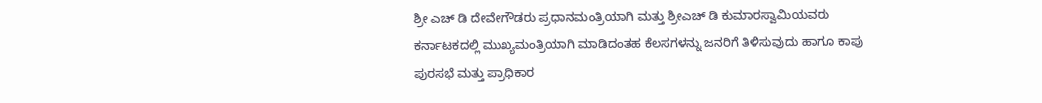ಶ್ರೀ ಎಚ್ ಡಿ ದೇವೇಗೌಡರು ಪ್ರಧಾನಮಂತ್ರಿಯಾಗಿ ಮತ್ತು ಶ್ರೀಎಚ್ ಡಿ ಕುಮಾರಸ್ವಾಮಿಯವರು ಕರ್ನಾಟಕದಲ್ಲಿ ಮುಖ್ಯಮಂತ್ರಿಯಾಗಿ ಮಾಡಿದಂತಹ ಕೆಲಸಗಳನ್ನು ಜನರಿಗೆ ತಿಳಿಸುವುದು ಹಾಗೂ ಕಾಪು ಪುರಸಭೆ ಮತ್ತು ಪ್ರಾಧಿಕಾರ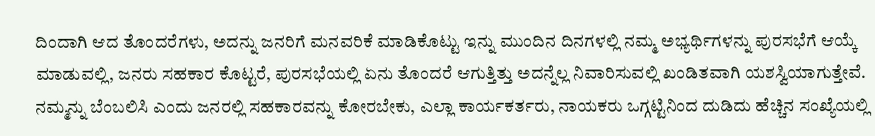ದಿಂದಾಗಿ ಆದ ತೊಂದರೆಗಳು, ಅದನ್ನು ಜನರಿಗೆ ಮನವರಿಕೆ ಮಾಡಿಕೊಟ್ಟು ಇನ್ನು ಮುಂದಿನ ದಿನಗಳಲ್ಲಿ ನಮ್ಮ ಅಭ್ಯರ್ಥಿಗಳನ್ನು ಪುರಸಭೆಗೆ ಆಯ್ಕೆ ಮಾಡುವಲ್ಲಿ, ಜನರು ಸಹಕಾರ ಕೊಟ್ಟರೆ, ಪುರಸಭೆಯಲ್ಲಿ ಏನು ತೊಂದರೆ ಆಗುತ್ತಿತ್ತು ಅದನ್ನೆಲ್ಲ ನಿವಾರಿಸುವಲ್ಲಿ ಖಂಡಿತವಾಗಿ ಯಶಸ್ವಿಯಾಗುತ್ತೇವೆ. ನಮ್ಮನ್ನು ಬೆಂಬಲಿಸಿ ಎಂದು ಜನರಲ್ಲಿ ಸಹಕಾರವನ್ನು ಕೋರಬೇಕು, ಎಲ್ಲಾ ಕಾರ್ಯಕರ್ತರು, ನಾಯಕರು ಒಗ್ಗಟ್ಟಿನಿಂದ ದುಡಿದು ಹೆಚ್ಚಿನ ಸಂಖ್ಯೆಯಲ್ಲಿ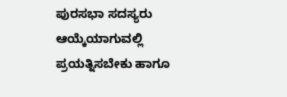ಪುರಸಭಾ ಸದಸ್ಯರು ಆಯ್ಕೆಯಾಗುವಲ್ಲಿ ಪ್ರಯತ್ನಿಸಬೇಕು ಹಾಗೂ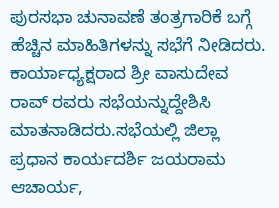ಪುರಸಭಾ ಚುನಾವಣೆ ತಂತ್ರಗಾರಿಕೆ ಬಗ್ಗೆ ಹೆಚ್ಚಿನ ಮಾಹಿತಿಗಳನ್ನು ಸಭೆಗೆ ನೀಡಿದರು.
ಕಾರ್ಯಾಧ್ಯಕ್ಷರಾದ ಶ್ರೀ ವಾಸುದೇವ ರಾವ್ ರವರು ಸಭೆಯನ್ನುದ್ದೇಶಿಸಿ ಮಾತನಾಡಿದರು.ಸಭೆಯಲ್ಲಿ ಜಿಲ್ಲಾ ಪ್ರಧಾನ ಕಾರ್ಯದರ್ಶಿ ಜಯರಾಮ ಆಚಾರ್ಯ,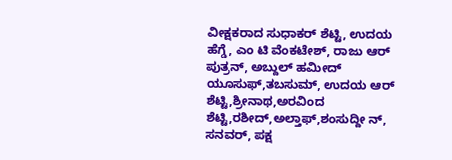ವೀಕ್ಷಕರಾದ ಸುಧಾಕರ್ ಶೆಟ್ಟಿ, ಉದಯ ಹೆಗ್ಡೆ, ಎಂ ಟಿ ವೆಂಕಟೇಶ್, ರಾಜು ಆರ್ ಪುತ್ರನ್, ಅಬ್ದುಲ್ ಹಮೀದ್ ಯೂಸುಫ್,ತಬಸುಮ್, ಉದಯ ಆರ್ ಶೆಟ್ಟಿ,ಶ್ರೀನಾಥ,ಅರವಿಂದ ಶೆಟ್ಟಿ,ರಶೀದ್,ಅಲ್ತಾಫ್,ಶಂಸುದ್ದೀ ನ್, ಸನವರ್, ಪಕ್ಷ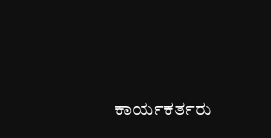ಕಾರ್ಯಕರ್ತರು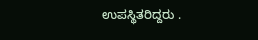ಉಪಸ್ಥಿತರಿದ್ದರು .